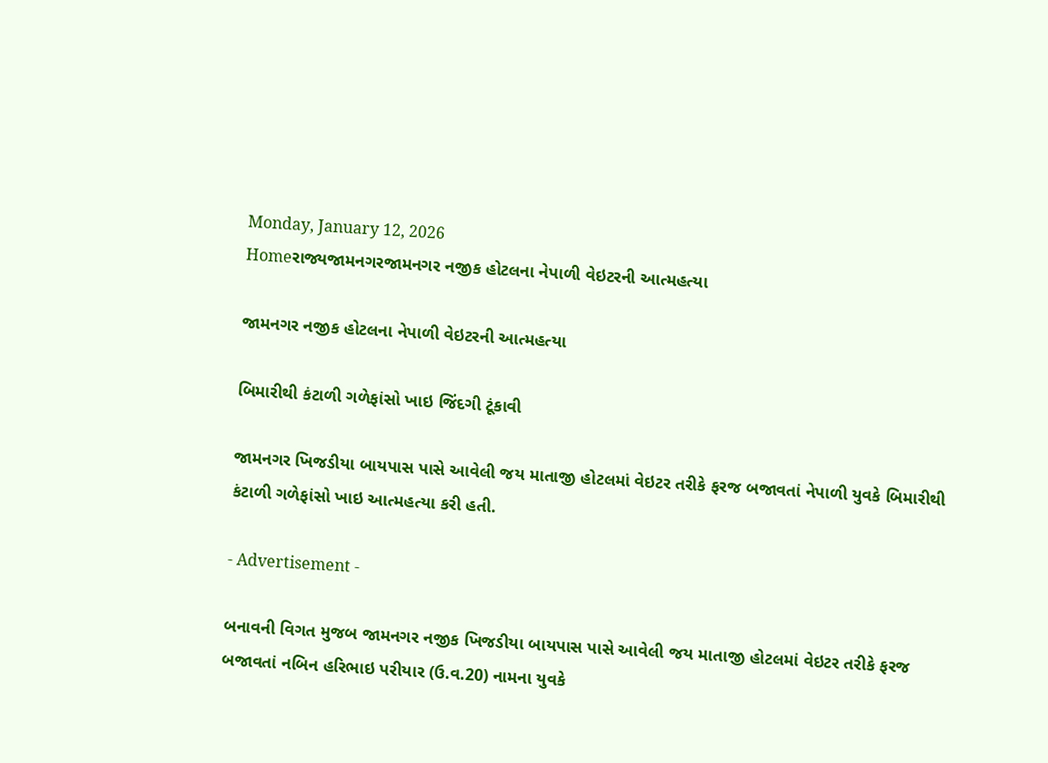Monday, January 12, 2026
Homeરાજ્યજામનગરજામનગર નજીક હોટલના નેપાળી વેઇટરની આત્મહત્યા

જામનગર નજીક હોટલના નેપાળી વેઇટરની આત્મહત્યા

બિમારીથી કંટાળી ગળેફાંસો ખાઇ જિંદગી ટૂંકાવી

જામનગર ખિજડીયા બાયપાસ પાસે આવેલી જય માતાજી હોટલમાં વેઇટર તરીકે ફરજ બજાવતાં નેપાળી યુવકે બિમારીથી કંટાળી ગળેફાંસો ખાઇ આત્મહત્યા કરી હતી.

- Advertisement -

બનાવની વિગત મુજબ જામનગર નજીક ખિજડીયા બાયપાસ પાસે આવેલી જય માતાજી હોટલમાં વેઇટર તરીકે ફરજ બજાવતાં નબિન હરિભાઇ પરીયાર (ઉ.વ.20) નામના યુવકે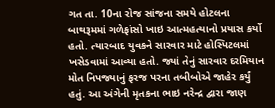ગત તા. 10ના રોજ સાંજના સમયે હોટલના બાથરૂમમાં ગળેફાંસો ખાઇ આત્મહત્યાનો પ્રયાસ કર્યો હતો. ત્યારબાદ યુવકને સારવાર માટે હોસ્પિટલમાં ખસેડવામાં આવ્યા હતો. જ્યાં તેનું સારવાર દરમિયાન મોત નિપજ્યાનું ફરજ પરના તબીબોએ જાહેર કર્યું હતું. આ અંગેની મૃતકના ભાઇ નરેન્દ્ર દ્વારા જાણ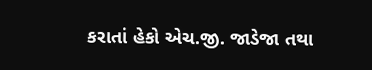કરાતાં હેકો એચ.જી. જાડેજા તથા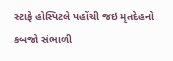સ્ટાફે હોસ્પિટલે પહોંચી જઇ મૃતદેહનો કબજો સંભાળી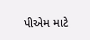પીએમ માટે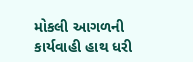મોકલી આગળની કાર્યવાહી હાથ ધરી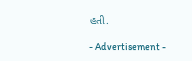હતી.

- Advertisement -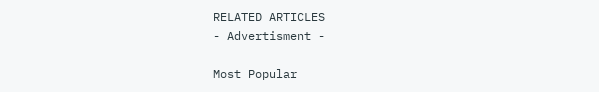RELATED ARTICLES
- Advertisment -

Most Popular